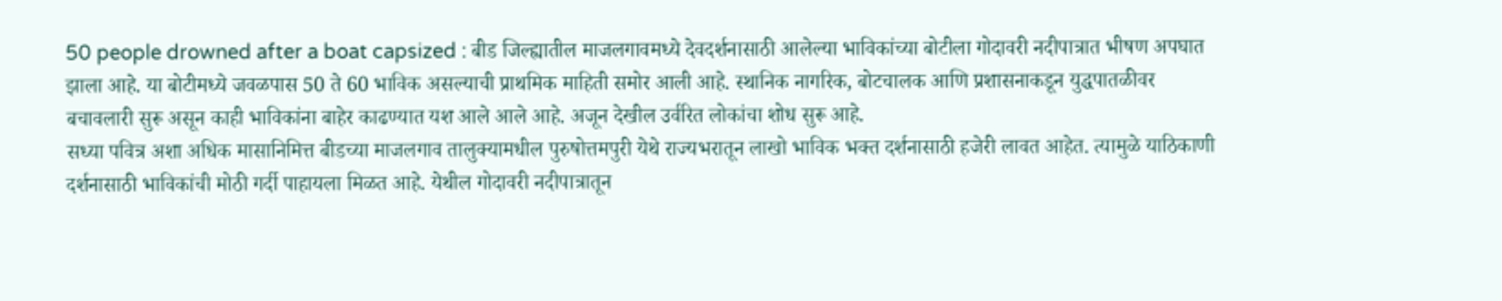50 people drowned after a boat capsized : बीड जिल्ह्यातील माजलगावमध्ये देवदर्शनासाठी आलेल्या भाविकांच्या बोटीला गोदावरी नदीपात्रात भीषण अपघात झाला आहे. या बोटीमध्ये जवळपास 50 ते 60 भाविक असल्याची प्राथमिक माहिती समोर आली आहे. स्थानिक नागरिक, बोटचालक आणि प्रशासनाकडून युद्धपातळीवर बचावलारी सुरू असून काही भाविकांना बाहेर काढण्यात यश आले आले आहे. अजून देखील उर्वरित लोकांचा शोध सुरू आहे.
सध्या पवित्र अशा अधिक मासानिमित्त बीडच्या माजलगाव तालुक्यामधील पुरुषोत्तमपुरी येथे राज्यभरातून लाखो भाविक भक्त दर्शनासाठी हजेरी लावत आहेत. त्यामुळे याठिकाणी दर्शनासाठी भाविकांची मोठी गर्दी पाहायला मिळत आहे. येथील गोदावरी नदीपात्रातून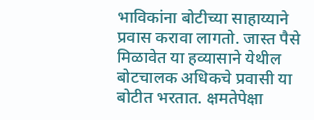भाविकांना बोटीच्या साहाय्याने प्रवास करावा लागतो. जास्त पैसे मिळावेत या हव्यासाने येथील बोटचालक अधिकचे प्रवासी या बोटीत भरतात. क्षमतेपेक्षा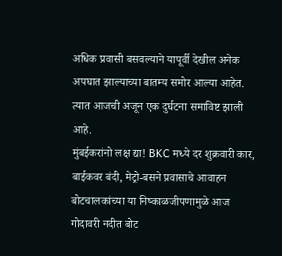अधिक प्रवासी बसवल्याने यापूर्वी देखील अनेक अपघात झाल्याच्या बातम्य समोर आल्या आहेत. त्यात आजची अजून एक दुर्घटना समाविष्ट झाली आहे.
मुंबईकरांनो लक्ष द्या! BKC मध्ये दर शुक्रवारी कार, बाईकवर बंदी, मेट्रो-बसने प्रवासाचे आवाहन
बोटचालकांच्या या निष्काळजीपणामुळे आज गोदावरी नदीत बोट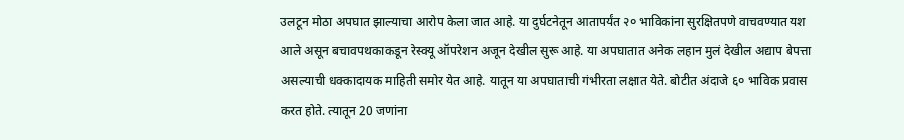उलटून मोठा अपघात झाल्याचा आरोप केला जात आहे. या दुर्घटनेतून आतापर्यंत २० भाविकांना सुरक्षितपणे वाचवण्यात यश आले असून बचावपथकाकडून रेस्क्यू ऑपरेशन अजून देखील सुरू आहे. या अपघातात अनेक लहान मुलं देखील अद्याप बेपत्ता असल्याची धक्कादायक माहिती समोर येत आहे. यातून या अपघाताची गंभीरता लक्षात येते. बोटीत अंदाजे ६० भाविक प्रवास करत होते. त्यातून 20 जणांना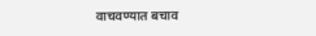वाचवण्यात बचाव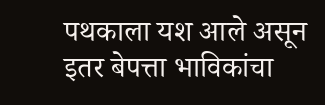पथकाला यश आले असून इतर बेपत्ता भाविकांचा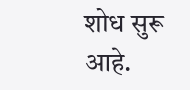शोध सुरू आहे.